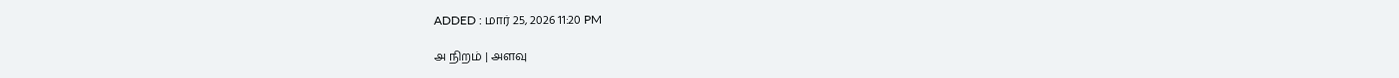ADDED : மார் 25, 2026 11:20 PM

அ நிறம் | அளவு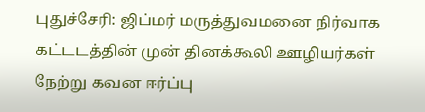புதுச்சேரி: ஜிப்மர் மருத்துவமனை நிர்வாக கட்டடத்தின் முன் தினக்கூலி ஊழியர்கள் நேற்று கவன ஈர்ப்பு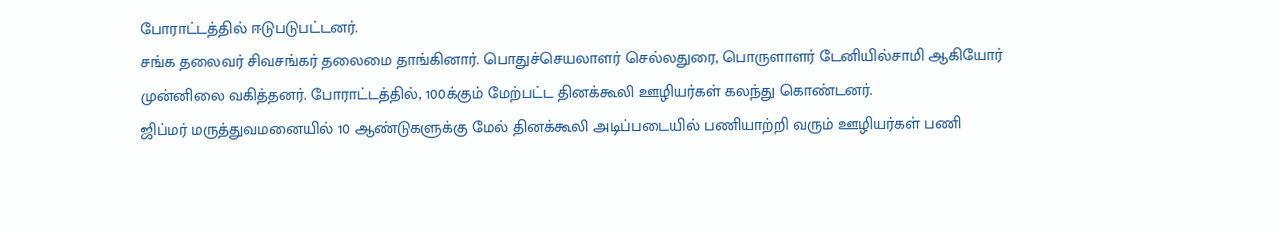போராட்டத்தில் ஈடுபடுபட்டனர்.
சங்க தலைவர் சிவசங்கர் தலைமை தாங்கினார். பொதுச்செயலாளர் செல்லதுரை, பொருளாளர் டேனியில்சாமி ஆகியோர் முன்னிலை வகித்தனர். போராட்டத்தில், 100க்கும் மேற்பட்ட தினக்கூலி ஊழியர்கள் கலந்து கொண்டனர்.
ஜிப்மர் மருத்துவமனையில் 10 ஆண்டுகளுக்கு மேல் தினக்கூலி அடிப்படையில் பணியாற்றி வரும் ஊழியர்கள் பணி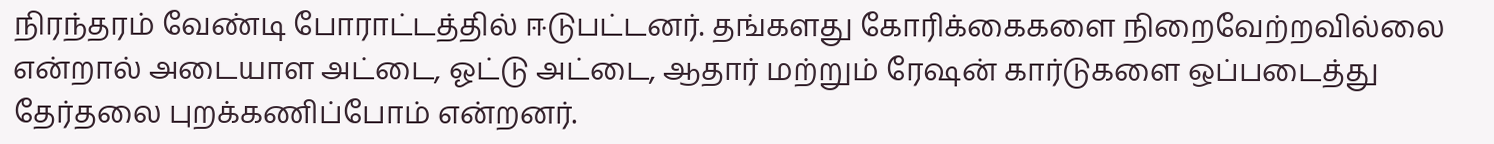நிரந்தரம் வேண்டி போராட்டத்தில் ஈடுபட்டனர். தங்களது கோரிக்கைகளை நிறைவேற்றவில்லை என்றால் அடையாள அட்டை, ஓட்டு அட்டை, ஆதார் மற்றும் ரேஷன் கார்டுகளை ஒப்படைத்து தேர்தலை புறக்கணிப்போம் என்றனர்.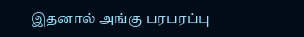இதனால் அங்கு பரபரப்பு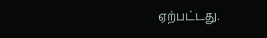ஏற்பட்டது.